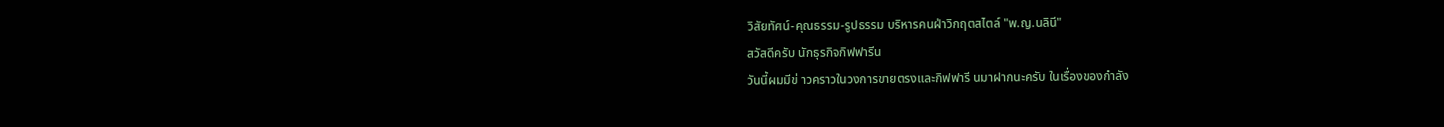วิสัยทัศน์-คุณธรรม-รูปธรรม บริหารคนฝ่าวิกฤตสไตล์ "พ.ญ.นลินี"
สวัสดีครับ นักธุรกิจกิฟฟารีน
วันนี้ผมมีข่ าวคราวในวงการขายตรงและกิฟฟารี นมาฝากนะครับ ในเรื่องของกำลัง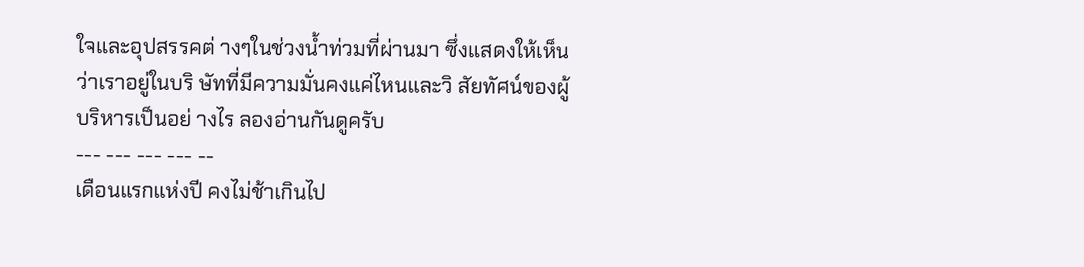ใจและอุปสรรคต่ างๆในช่วงน้ำท่วมที่ผ่านมา ซึ่งแสดงให้เห็นว่าเราอยู่ในบริ ษัทที่มีความมั่นคงแค่ไหนและวิ สัยทัศน์ของผู้บริหารเป็นอย่ างไร ลองอ่านกันดูครับ
--- --- --- --- --
เดือนแรกแห่งปี คงไม่ช้าเกินไป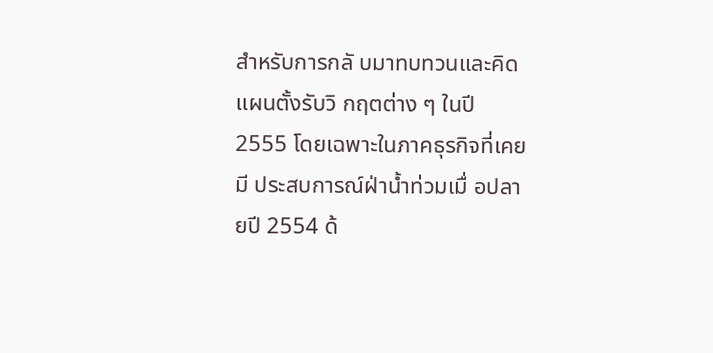สำหรับการกลั บมาทบทวนและคิดแผนตั้งรับวิ กฤตต่าง ๆ ในปี 2555 โดยเฉพาะในภาคธุรกิจที่เคยมี ประสบการณ์ฝ่าน้ำท่วมเมื่ อปลายปี 2554 ด้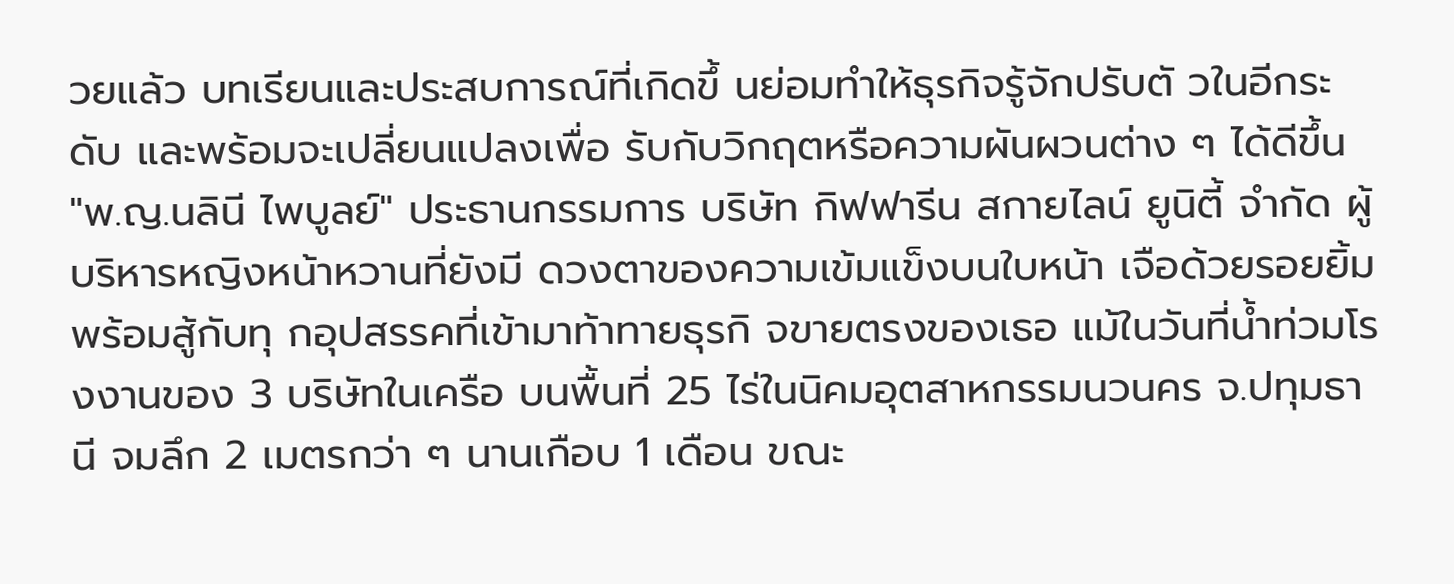วยแล้ว บทเรียนและประสบการณ์ที่เกิดขึ้ นย่อมทำให้ธุรกิจรู้จักปรับตั วในอีกระดับ และพร้อมจะเปลี่ยนแปลงเพื่อ รับกับวิกฤตหรือความผันผวนต่าง ๆ ได้ดีขึ้น
"พ.ญ.นลินี ไพบูลย์" ประธานกรรมการ บริษัท กิฟฟารีน สกายไลน์ ยูนิตี้ จำกัด ผู้บริหารหญิงหน้าหวานที่ยังมี ดวงตาของความเข้มแข็งบนใบหน้า เจือด้วยรอยยิ้มพร้อมสู้กับทุ กอุปสรรคที่เข้ามาท้าทายธุรกิ จขายตรงของเธอ แม้ในวันที่น้ำท่วมโรงงานของ 3 บริษัทในเครือ บนพื้นที่ 25 ไร่ในนิคมอุตสาหกรรมนวนคร จ.ปทุมธานี จมลึก 2 เมตรกว่า ๆ นานเกือบ 1 เดือน ขณะ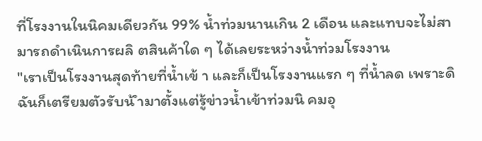ที่โรงงานในนิคมเดียวกัน 99% น้ำท่วมนานเกิน 2 เดือน และแทบจะไม่สามารถดำเนินการผลิ ตสินค้าใด ๆ ได้เลยระหว่างน้ำท่วมโรงงาน
"เราเป็นโรงงานสุดท้ายที่น้ำเข้ า และก็เป็นโรงงานแรก ๆ ที่น้ำลด เพราะดิฉันก็เตรียมตัวรับน้ ำมาตั้งแต่รู้ข่าวน้ำเข้าท่วมนิ คมอุ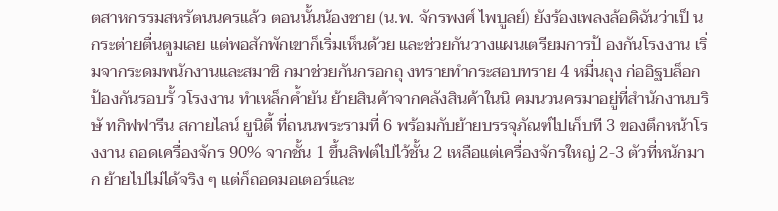ตสาหกรรมสหรัตนนครแล้ว ตอนนั้นน้องชาย (น.พ. จักรพงศ์ ไพบูลย์) ยังร้องเพลงล้อดิฉันว่าเป็ นกระต่ายตื่นตูมเลย แต่พอสักพักเขาก็เริ่มเห็นด้วย และช่วยกันวางแผนเตรียมการป้ องกันโรงงาน เริ่มจากระดมพนักงานและสมาชิ กมาช่วยกันกรอกถุ งทรายทำกระสอบทราย 4 หมื่นถุง ก่ออิฐบล็อกป้องกันรอบรั้ วโรงงาน ทำเหล็กค้ำยัน ย้ายสินค้าจากคลังสินค้าในนิ คมนวนครมาอยู่ที่สำนักงานบริษั ทกิฟฟารีน สกายไลน์ ยูนิตี้ ที่ถนนพระรามที่ 6 พร้อมกับย้ายบรรจุภัณฑ์ไปเก็บที 3 ของตึกหน้าโรงงาน ถอดเครื่องจักร 90% จากชั้น 1 ขึ้นลิฟต์ไปไว้ชั้น 2 เหลือแต่เครื่องจักรใหญ่ 2-3 ตัวที่หนักมาก ย้ายไปไม่ได้จริง ๆ แต่ก็ถอดมอเตอร์และ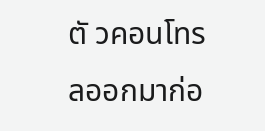ตั วคอนโทรลออกมาก่อ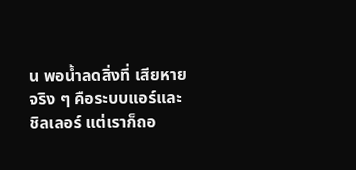น พอน้ำลดสิ่งที่ เสียหายจริง ๆ คือระบบแอร์และชิลเลอร์ แต่เราก็ถอ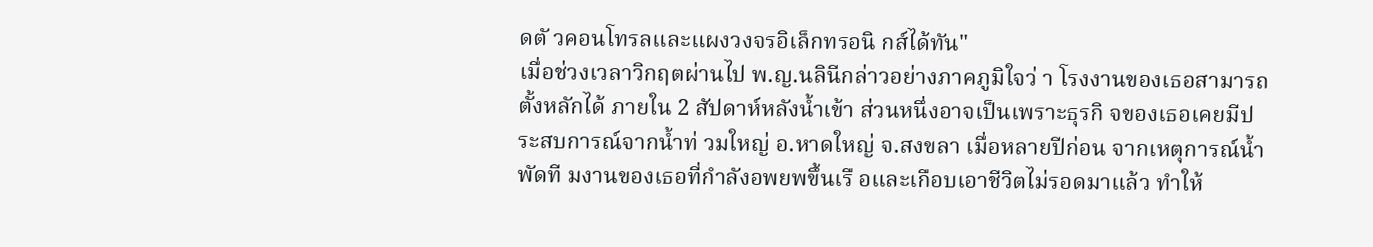ดตั วคอนโทรลและแผงวงจรอิเล็กทรอนิ กส์ได้ทัน"
เมื่อช่วงเวลาวิกฤตผ่านไป พ.ญ.นลินีกล่าวอย่างภาคภูมิใจว่ า โรงงานของเธอสามารถตั้งหลักได้ ภายใน 2 สัปดาห์หลังน้ำเข้า ส่วนหนึ่งอาจเป็นเพราะธุรกิ จของเธอเคยมีประสบการณ์จากน้ำท่ วมใหญ่ อ.หาดใหญ่ จ.สงขลา เมื่อหลายปีก่อน จากเหตุการณ์น้ำพัดที มงานของเธอที่กำลังอพยพขึ้นเรื อและเกือบเอาชีวิตไม่รอดมาแล้ว ทำให้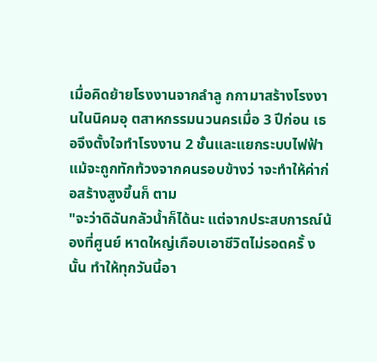เมื่อคิดย้ายโรงงานจากลำลู กกามาสร้างโรงงานในนิคมอุ ตสาหกรรมนวนครเมื่อ 3 ปีก่อน เธอจึงตั้งใจทำโรงงาน 2 ชั้นและแยกระบบไฟฟ้า แม้จะถูกทักท้วงจากคนรอบข้างว่ าจะทำให้ค่าก่อสร้างสูงขึ้นก็ ตาม
"จะว่าดิฉันกลัวน้ำก็ได้นะ แต่จากประสบการณ์น้องที่ศูนย์ หาดใหญ่เกือบเอาชีวิตไม่รอดครั้ งนั้น ทำให้ทุกวันนี้อา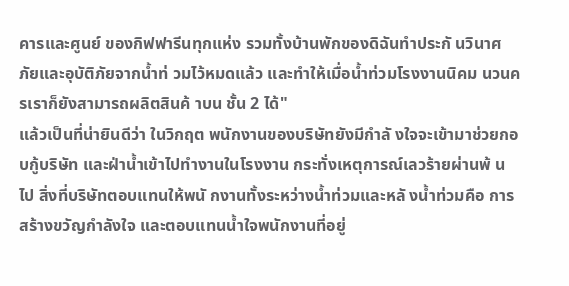คารและศูนย์ ของกิฟฟารีนทุกแห่ง รวมทั้งบ้านพักของดิฉันทำประกั นวินาศภัยและอุบัติภัยจากน้ำท่ วมไว้หมดแล้ว และทำให้เมื่อน้ำท่วมโรงงานนิคม นวนครเราก็ยังสามารถผลิตสินค้ าบน ชั้น 2 ได้"
แล้วเป็นที่น่ายินดีว่า ในวิกฤต พนักงานของบริษัทยังมีกำลั งใจจะเข้ามาช่วยกอบกู้บริษัท และฝ่าน้ำเข้าไปทำงานในโรงงาน กระทั่งเหตุการณ์เลวร้ายผ่านพ้ นไป สิ่งที่บริษัทตอบแทนให้พนั กงานทั้งระหว่างน้ำท่วมและหลั งน้ำท่วมคือ การสร้างขวัญกำลังใจ และตอบแทนน้ำใจพนักงานที่อยู่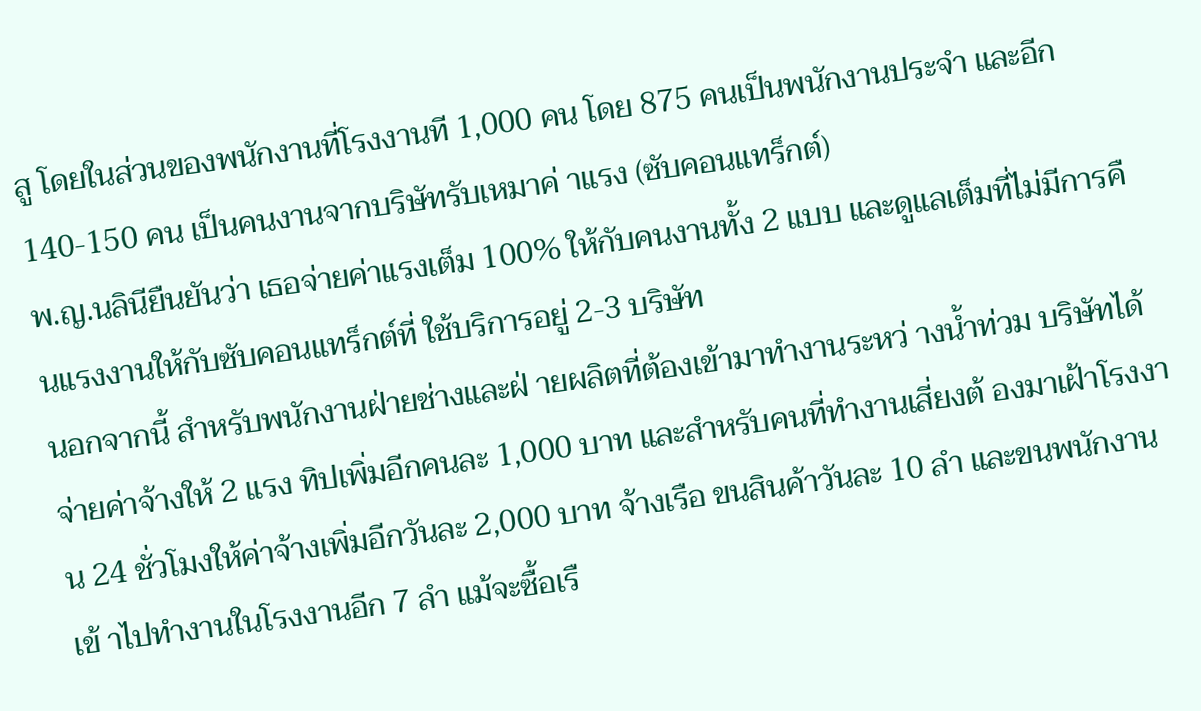สู โดยในส่วนของพนักงานที่โรงงานที 1,000 คน โดย 875 คนเป็นพนักงานประจำ และอีก 140-150 คน เป็นคนงานจากบริษัทรับเหมาค่ าแรง (ซับคอนแทร็กต์)
พ.ญ.นลินียืนยันว่า เธอจ่ายค่าแรงเต็ม 100% ให้กับคนงานทั้ง 2 แบบ และดูแลเต็มที่ไม่มีการคื นแรงงานให้กับซับคอนแทร็กต์ที่ ใช้บริการอยู่ 2-3 บริษัท
นอกจากนี้ สำหรับพนักงานฝ่ายช่างและฝ่ ายผลิตที่ต้องเข้ามาทำงานระหว่ างน้ำท่วม บริษัทได้จ่ายค่าจ้างให้ 2 แรง ทิปเพิ่มอีกคนละ 1,000 บาท และสำหรับคนที่ทำงานเสี่ยงต้ องมาเฝ้าโรงงาน 24 ชั่วโมงให้ค่าจ้างเพิ่มอีกวันละ 2,000 บาท จ้างเรือ ขนสินค้าวันละ 10 ลำ และขนพนักงานเข้ าไปทำงานในโรงงานอีก 7 ลำ แม้จะซื้อเรื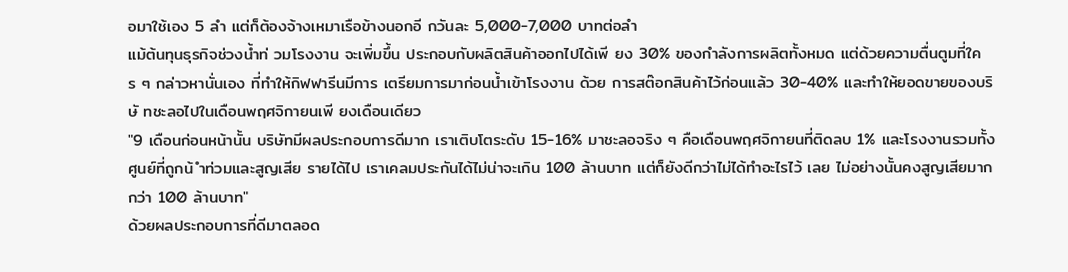อมาใช้เอง 5 ลำ แต่ก็ต้องจ้างเหมาเรือข้างนอกอี กวันละ 5,000-7,000 บาทต่อลำ
แม้ต้นทุนธุรกิจช่วงน้ำท่ วมโรงงาน จะเพิ่มขึ้น ประกอบกับผลิตสินค้าออกไปได้เพี ยง 30% ของกำลังการผลิตทั้งหมด แต่ด้วยความตื่นตูมที่ใคร ๆ กล่าวหานั่นเอง ที่ทำให้กิฟฟารีนมีการ เตรียมการมาก่อนน้ำเข้าโรงงาน ด้วย การสต๊อกสินค้าไว้ก่อนแล้ว 30-40% และทำให้ยอดขายของบริษั ทชะลอไปในเดือนพฤศจิกายนเพี ยงเดือนเดียว
"9 เดือนก่อนหน้านั้น บริษัทมีผลประกอบการดีมาก เราเติบโตระดับ 15-16% มาชะลอจริง ๆ คือเดือนพฤศจิกายนที่ติดลบ 1% และโรงงานรวมทั้งศูนย์ที่ถูกน้ ำท่วมและสูญเสีย รายได้ไป เราเคลมประกันได้ไม่น่าจะเกิน 100 ล้านบาท แต่ก็ยังดีกว่าไม่ได้ทำอะไรไว้ เลย ไม่อย่างนั้นคงสูญเสียมากกว่า 100 ล้านบาท"
ด้วยผลประกอบการที่ดีมาตลอด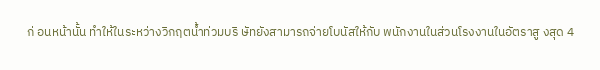ก่ อนหน้านั้น ทำให้ในระหว่างวิกฤตน้ำท่วมบริ ษัทยังสามารถจ่ายโบนัสให้กับ พนักงานในส่วนโรงงานในอัตราสู งสุด 4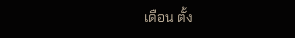เดือน ตั้ง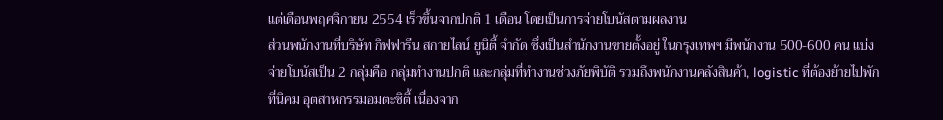แต่เดือนพฤศจิกายน 2554 เร็วขึ้นจากปกติ 1 เดือน โดยเป็นการจ่ายโบนัสตามผลงาน
ส่วนพนักงานที่บริษัท กิฟฟารีน สกายไลน์ ยูนิตี้ จำกัด ซึ่งเป็นสำนักงานขายตั้งอยู่ ในกรุงเทพฯ มีพนักงาน 500-600 คน แบ่งจ่ายโบนัสเป็น 2 กลุ่มคือ กลุ่มทำงานปกติ และกลุ่มที่ทำงานช่วงภัยพิบัติ รวมถึงพนักงานคลังสินค้า, logistic ที่ต้องย้ายไปพักที่นิคม อุตสาหกรรมอมตะซิตี้ เนื่องจาก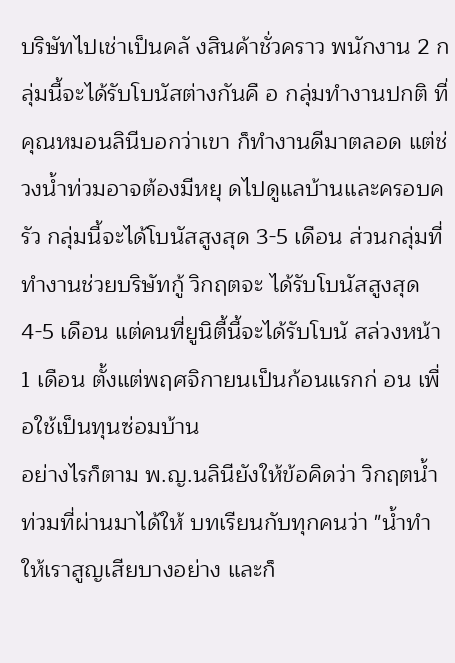บริษัทไปเช่าเป็นคลั งสินค้าชั่วคราว พนักงาน 2 กลุ่มนี้จะได้รับโบนัสต่างกันคื อ กลุ่มทำงานปกติ ที่คุณหมอนลินีบอกว่าเขา ก็ทำงานดีมาตลอด แต่ช่วงน้ำท่วมอาจต้องมีหยุ ดไปดูแลบ้านและครอบครัว กลุ่มนี้จะได้โบนัสสูงสุด 3-5 เดือน ส่วนกลุ่มที่ทำงานช่วยบริษัทกู้ วิกฤตจะ ได้รับโบนัสสูงสุด 4-5 เดือน แต่คนที่ยูนิตี้นี้จะได้รับโบนั สล่วงหน้า 1 เดือน ตั้งแต่พฤศจิกายนเป็นก้อนแรกก่ อน เพื่อใช้เป็นทุนซ่อมบ้าน
อย่างไรก็ตาม พ.ญ.นลินียังให้ข้อคิดว่า วิกฤตน้ำท่วมที่ผ่านมาได้ให้ บทเรียนกับทุกคนว่า "น้ำทำให้เราสูญเสียบางอย่าง และก็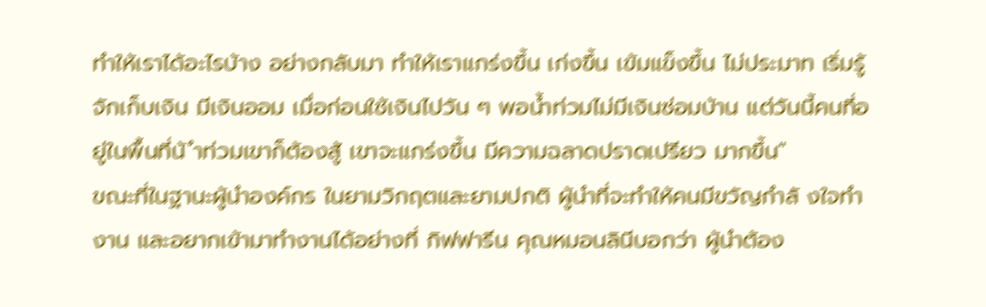ทำให้เราได้อะไรบ้าง อย่างกลับมา ทำให้เราแกร่งขึ้น เก่งขึ้น เข้มแข็งขึ้น ไม่ประมาท เริ่มรู้จักเก็บเงิน มีเงินออม เมื่อก่อนใช้เงินไปวัน ๆ พอน้ำท่วมไม่มีเงินซ่อมบ้าน แต่วันนี้คนที่อยู่ในพื้นที่น้ ำท่วมเขาก็ต้องสู้ เขาจะแกร่งขึ้น มีความฉลาดปราดเปรียว มากขึ้น"
ขณะที่ในฐานะผู้นำองค์กร ในยามวิกฤตและยามปกติ ผู้นำที่จะทำให้คนมีขวัญกำลั งใจทำงาน และอยากเข้ามาทำงานได้อย่างที่ กิฟฟารีน คุณหมอนลินีบอกว่า ผู้นำต้อง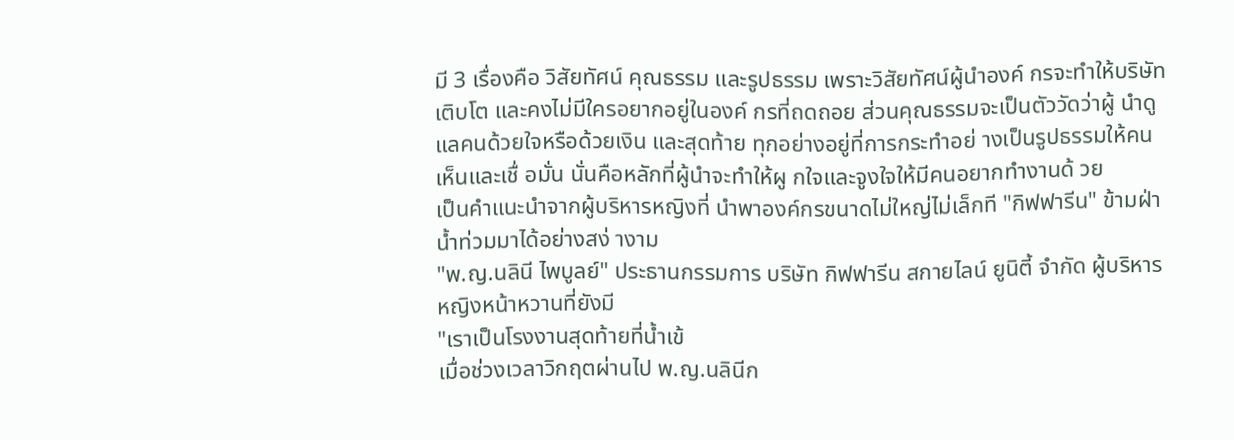มี 3 เรื่องคือ วิสัยทัศน์ คุณธรรม และรูปธรรม เพราะวิสัยทัศน์ผู้นำองค์ กรจะทำให้บริษัทเติบโต และคงไม่มีใครอยากอยู่ในองค์ กรที่ถดถอย ส่วนคุณธรรมจะเป็นตัววัดว่าผู้ นำดูแลคนด้วยใจหรือด้วยเงิน และสุดท้าย ทุกอย่างอยู่ที่การกระทำอย่ างเป็นรูปธรรมให้คนเห็นและเชื่ อมั่น นั่นคือหลักที่ผู้นำจะทำให้ผู กใจและจูงใจให้มีคนอยากทำงานด้ วย
เป็นคำแนะนำจากผู้บริหารหญิงที่ นำพาองค์กรขนาดไม่ใหญ่ไม่เล็กที "กิฟฟารีน" ข้ามฝ่าน้ำท่วมมาได้อย่างสง่ างาม
"พ.ญ.นลินี ไพบูลย์" ประธานกรรมการ บริษัท กิฟฟารีน สกายไลน์ ยูนิตี้ จำกัด ผู้บริหารหญิงหน้าหวานที่ยังมี
"เราเป็นโรงงานสุดท้ายที่น้ำเข้
เมื่อช่วงเวลาวิกฤตผ่านไป พ.ญ.นลินีก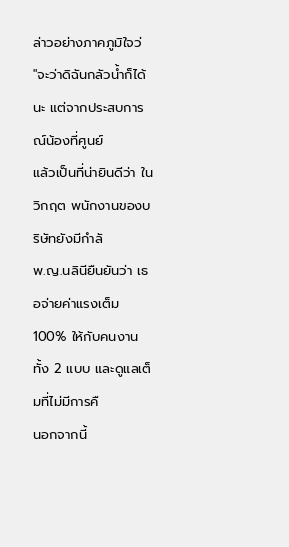ล่าวอย่างภาคภูมิใจว่
"จะว่าดิฉันกลัวน้ำก็ได้นะ แต่จากประสบการณ์น้องที่ศูนย์
แล้วเป็นที่น่ายินดีว่า ในวิกฤต พนักงานของบริษัทยังมีกำลั
พ.ญ.นลินียืนยันว่า เธอจ่ายค่าแรงเต็ม 100% ให้กับคนงานทั้ง 2 แบบ และดูแลเต็มที่ไม่มีการคื
นอกจากนี้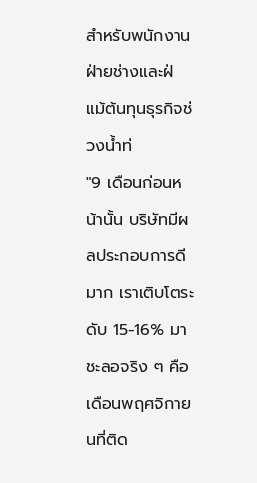สำหรับพนักงานฝ่ายช่างและฝ่
แม้ต้นทุนธุรกิจช่วงน้ำท่
"9 เดือนก่อนหน้านั้น บริษัทมีผลประกอบการดีมาก เราเติบโตระดับ 15-16% มาชะลอจริง ๆ คือเดือนพฤศจิกายนที่ติด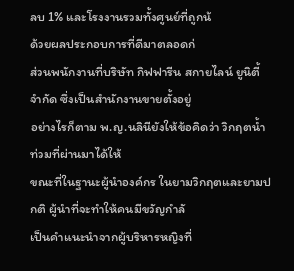ลบ 1% และโรงงานรวมทั้งศูนย์ที่ถูกน้
ด้วยผลประกอบการที่ดีมาตลอดก่
ส่วนพนักงานที่บริษัท กิฟฟารีน สกายไลน์ ยูนิตี้ จำกัด ซึ่งเป็นสำนักงานขายตั้งอยู่
อย่างไรก็ตาม พ.ญ.นลินียังให้ข้อคิดว่า วิกฤตน้ำท่วมที่ผ่านมาได้ให้
ขณะที่ในฐานะผู้นำองค์กร ในยามวิกฤตและยามปกติ ผู้นำที่จะทำให้คนมีขวัญกำลั
เป็นคำแนะนำจากผู้บริหารหญิงที่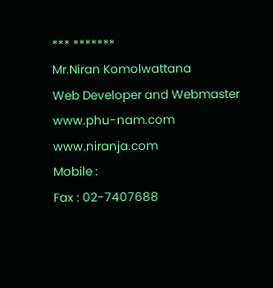*** *******
Mr.Niran Komolwattana
Web Developer and Webmaster
www.phu-nam.com
www.niranja.com
Mobile :
Fax : 02-7407688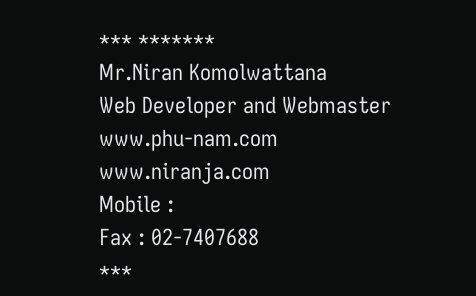*** *******
Mr.Niran Komolwattana
Web Developer and Webmaster
www.phu-nam.com
www.niranja.com
Mobile :
Fax : 02-7407688
***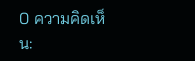0 ความคิดเห็น: